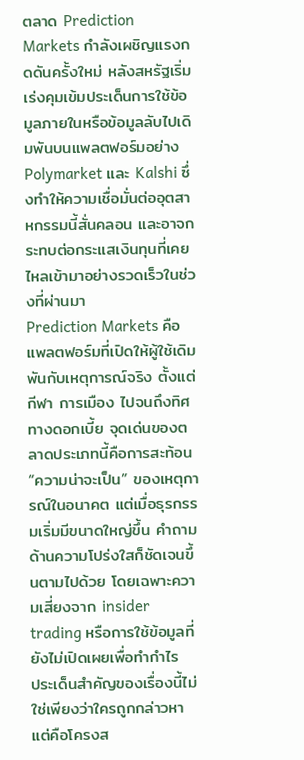ตลาด Prediction Markets กำลังเผชิญแรงกดดันครั้งใหม่ หลังสหรัฐเริ่มเร่งคุมเข้มประเด็นการใช้ข้อมูลภายในหรือข้อมูลลับไปเดิมพันบนแพลตฟอร์มอย่าง Polymarket และ Kalshi ซึ่งทำให้ความเชื่อมั่นต่ออุตสาหกรรมนี้สั่นคลอน และอาจกระทบต่อกระแสเงินทุนที่เคยไหลเข้ามาอย่างรวดเร็วในช่วงที่ผ่านมา
Prediction Markets คือแพลตฟอร์มที่เปิดให้ผู้ใช้เดิมพันกับเหตุการณ์จริง ตั้งแต่กีฬา การเมือง ไปจนถึงทิศทางดอกเบี้ย จุดเด่นของตลาดประเภทนี้คือการสะท้อน “ความน่าจะเป็น” ของเหตุการณ์ในอนาคต แต่เมื่อธุรกรรมเริ่มมีขนาดใหญ่ขึ้น คำถามด้านความโปร่งใสก็ชัดเจนขึ้นตามไปด้วย โดยเฉพาะความเสี่ยงจาก insider trading หรือการใช้ข้อมูลที่ยังไม่เปิดเผยเพื่อทำกำไร
ประเด็นสำคัญของเรื่องนี้ไม่ใช่เพียงว่าใครถูกกล่าวหา แต่คือโครงส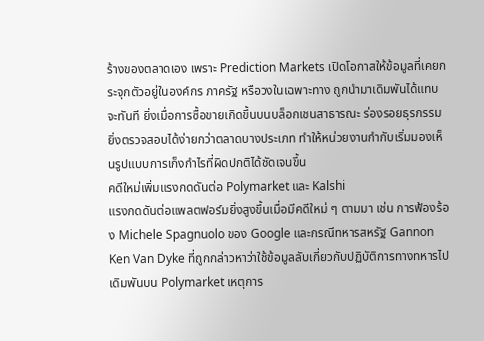ร้างของตลาดเอง เพราะ Prediction Markets เปิดโอกาสให้ข้อมูลที่เคยกระจุกตัวอยู่ในองค์กร ภาครัฐ หรือวงในเฉพาะทาง ถูกนำมาเดิมพันได้แทบจะทันที ยิ่งเมื่อการซื้อขายเกิดขึ้นบนบล็อกเชนสาธารณะ ร่องรอยธุรกรรมยิ่งตรวจสอบได้ง่ายกว่าตลาดบางประเภท ทำให้หน่วยงานกำกับเริ่มมองเห็นรูปแบบการเก็งกำไรที่ผิดปกติได้ชัดเจนขึ้น
คดีใหม่เพิ่มแรงกดดันต่อ Polymarket และ Kalshi
แรงกดดันต่อแพลตฟอร์มยิ่งสูงขึ้นเมื่อมีคดีใหม่ ๆ ตามมา เช่น การฟ้องร้อง Michele Spagnuolo ของ Google และกรณีทหารสหรัฐ Gannon Ken Van Dyke ที่ถูกกล่าวหาว่าใช้ข้อมูลลับเกี่ยวกับปฏิบัติการทางทหารไปเดิมพันบน Polymarket เหตุการ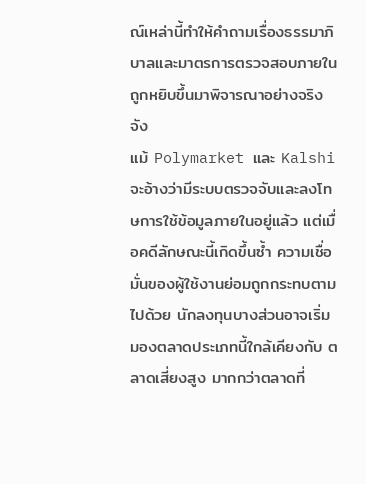ณ์เหล่านี้ทำให้คำถามเรื่องธรรมาภิบาลและมาตรการตรวจสอบภายในถูกหยิบขึ้นมาพิจารณาอย่างจริงจัง
แม้ Polymarket และ Kalshi จะอ้างว่ามีระบบตรวจจับและลงโทษการใช้ข้อมูลภายในอยู่แล้ว แต่เมื่อคดีลักษณะนี้เกิดขึ้นซ้ำ ความเชื่อมั่นของผู้ใช้งานย่อมถูกกระทบตามไปด้วย นักลงทุนบางส่วนอาจเริ่มมองตลาดประเภทนี้ใกล้เคียงกับ ตลาดเสี่ยงสูง มากกว่าตลาดที่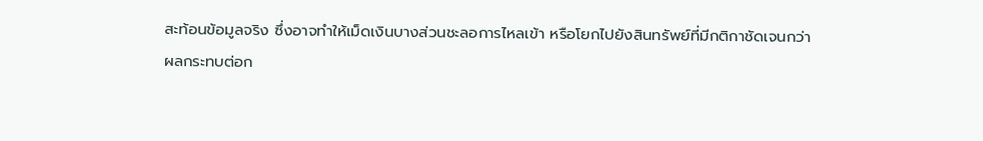สะท้อนข้อมูลจริง ซึ่งอาจทำให้เม็ดเงินบางส่วนชะลอการไหลเข้า หรือโยกไปยังสินทรัพย์ที่มีกติกาชัดเจนกว่า
ผลกระทบต่อก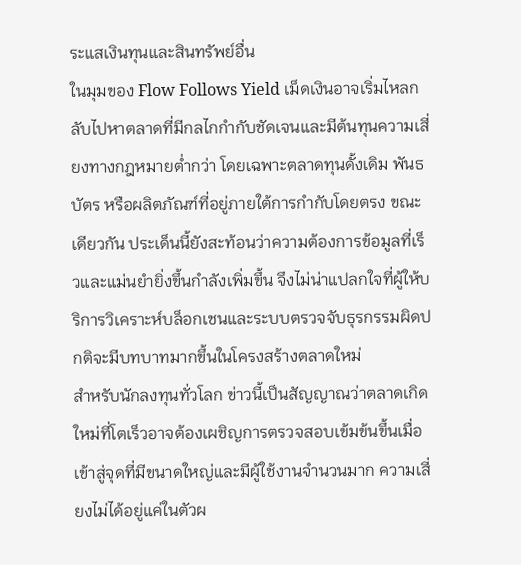ระแสเงินทุนและสินทรัพย์อื่น
ในมุมของ Flow Follows Yield เม็ดเงินอาจเริ่มไหลกลับไปหาตลาดที่มีกลไกกำกับชัดเจนและมีต้นทุนความเสี่ยงทางกฎหมายต่ำกว่า โดยเฉพาะตลาดทุนดั้งเดิม พันธบัตร หรือผลิตภัณฑ์ที่อยู่ภายใต้การกำกับโดยตรง ขณะเดียวกัน ประเด็นนี้ยังสะท้อนว่าความต้องการข้อมูลที่เร็วและแม่นยำยิ่งขึ้นกำลังเพิ่มขึ้น จึงไม่น่าแปลกใจที่ผู้ให้บริการวิเคราะห์บล็อกเชนและระบบตรวจจับธุรกรรมผิดปกติจะมีบทบาทมากขึ้นในโครงสร้างตลาดใหม่
สำหรับนักลงทุนทั่วโลก ข่าวนี้เป็นสัญญาณว่าตลาดเกิดใหม่ที่โตเร็วอาจต้องเผชิญการตรวจสอบเข้มข้นขึ้นเมื่อเข้าสู่จุดที่มีขนาดใหญ่และมีผู้ใช้งานจำนวนมาก ความเสี่ยงไม่ได้อยู่แค่ในตัวผ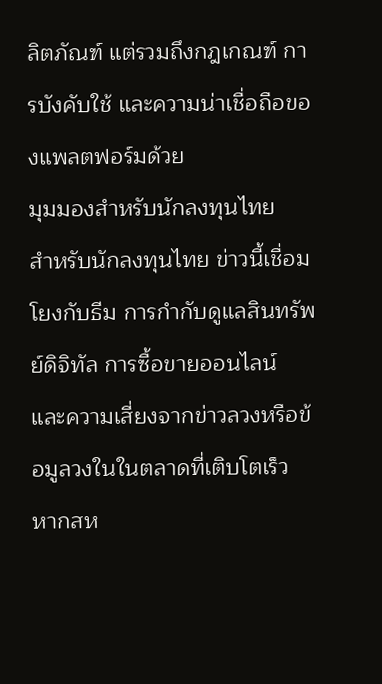ลิตภัณฑ์ แต่รวมถึงกฎเกณฑ์ การบังคับใช้ และความน่าเชื่อถือของแพลตฟอร์มด้วย
มุมมองสำหรับนักลงทุนไทย
สำหรับนักลงทุนไทย ข่าวนี้เชื่อมโยงกับธีม การกำกับดูแลสินทรัพย์ดิจิทัล การซื้อขายออนไลน์ และความเสี่ยงจากข่าวลวงหรือข้อมูลวงในในตลาดที่เติบโตเร็ว หากสห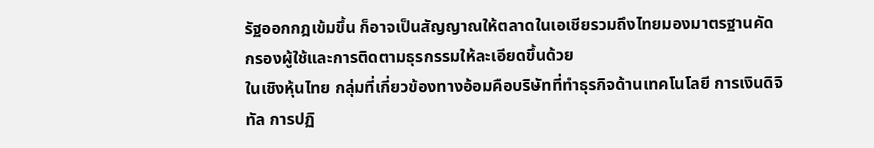รัฐออกกฎเข้มขึ้น ก็อาจเป็นสัญญาณให้ตลาดในเอเชียรวมถึงไทยมองมาตรฐานคัดกรองผู้ใช้และการติดตามธุรกรรมให้ละเอียดขึ้นด้วย
ในเชิงหุ้นไทย กลุ่มที่เกี่ยวข้องทางอ้อมคือบริษัทที่ทำธุรกิจด้านเทคโนโลยี การเงินดิจิทัล การปฏิ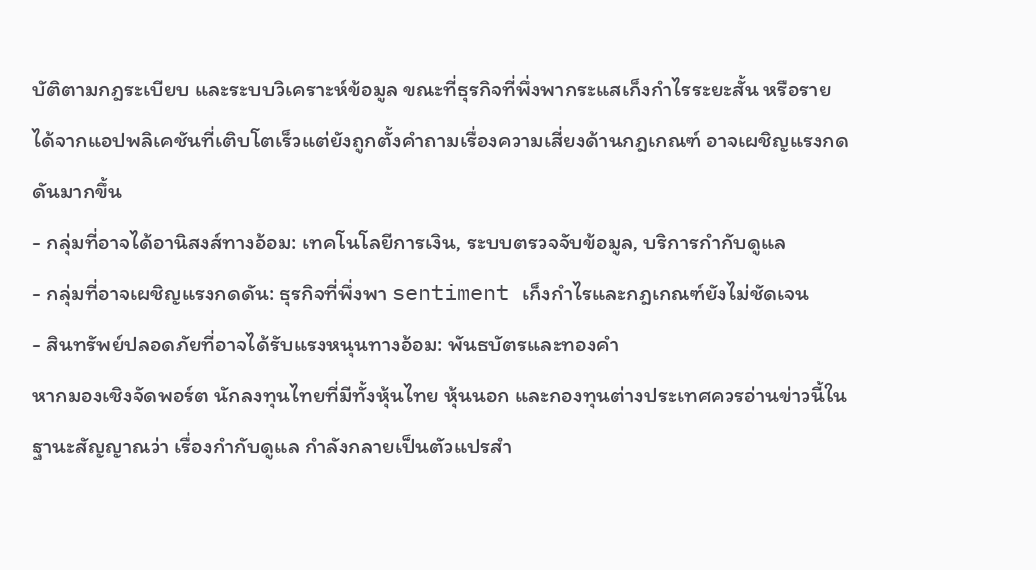บัติตามกฎระเบียบ และระบบวิเคราะห์ข้อมูล ขณะที่ธุรกิจที่พึ่งพากระแสเก็งกำไรระยะสั้น หรือรายได้จากแอปพลิเคชันที่เติบโตเร็วแต่ยังถูกตั้งคำถามเรื่องความเสี่ยงด้านกฎเกณฑ์ อาจเผชิญแรงกดดันมากขึ้น
- กลุ่มที่อาจได้อานิสงส์ทางอ้อม: เทคโนโลยีการเงิน, ระบบตรวจจับข้อมูล, บริการกำกับดูแล
- กลุ่มที่อาจเผชิญแรงกดดัน: ธุรกิจที่พึ่งพา sentiment เก็งกำไรและกฎเกณฑ์ยังไม่ชัดเจน
- สินทรัพย์ปลอดภัยที่อาจได้รับแรงหนุนทางอ้อม: พันธบัตรและทองคำ
หากมองเชิงจัดพอร์ต นักลงทุนไทยที่มีทั้งหุ้นไทย หุ้นนอก และกองทุนต่างประเทศควรอ่านข่าวนี้ในฐานะสัญญาณว่า เรื่องกำกับดูแล กำลังกลายเป็นตัวแปรสำ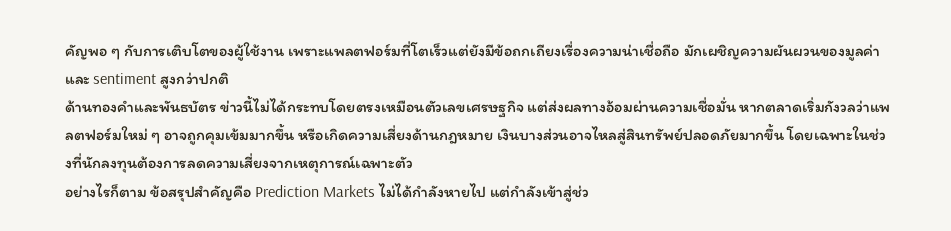คัญพอ ๆ กับการเติบโตของผู้ใช้งาน เพราะแพลตฟอร์มที่โตเร็วแต่ยังมีข้อถกเถียงเรื่องความน่าเชื่อถือ มักเผชิญความผันผวนของมูลค่าและ sentiment สูงกว่าปกติ
ด้านทองคำและพันธบัตร ข่าวนี้ไม่ได้กระทบโดยตรงเหมือนตัวเลขเศรษฐกิจ แต่ส่งผลทางอ้อมผ่านความเชื่อมั่น หากตลาดเริ่มกังวลว่าแพลตฟอร์มใหม่ ๆ อาจถูกคุมเข้มมากขึ้น หรือเกิดความเสี่ยงด้านกฎหมาย เงินบางส่วนอาจไหลสู่สินทรัพย์ปลอดภัยมากขึ้น โดยเฉพาะในช่วงที่นักลงทุนต้องการลดความเสี่ยงจากเหตุการณ์เฉพาะตัว
อย่างไรก็ตาม ข้อสรุปสำคัญคือ Prediction Markets ไม่ได้กำลังหายไป แต่กำลังเข้าสู่ช่ว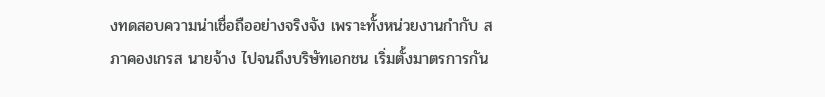งทดสอบความน่าเชื่อถืออย่างจริงจัง เพราะทั้งหน่วยงานกำกับ สภาคองเกรส นายจ้าง ไปจนถึงบริษัทเอกชน เริ่มตั้งมาตรการกัน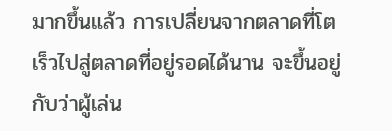มากขึ้นแล้ว การเปลี่ยนจากตลาดที่โตเร็วไปสู่ตลาดที่อยู่รอดได้นาน จะขึ้นอยู่กับว่าผู้เล่น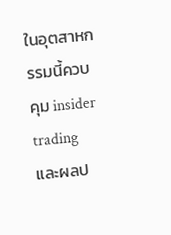ในอุตสาหกรรมนี้ควบคุม insider trading และผลป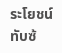ระโยชน์ทับซ้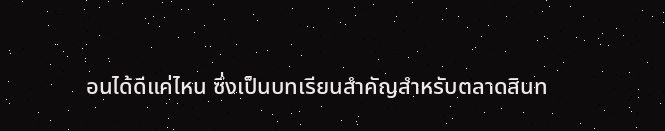อนได้ดีแค่ไหน ซึ่งเป็นบทเรียนสำคัญสำหรับตลาดสินท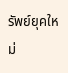รัพย์ยุคใหม่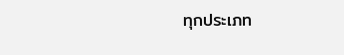ทุกประเภท